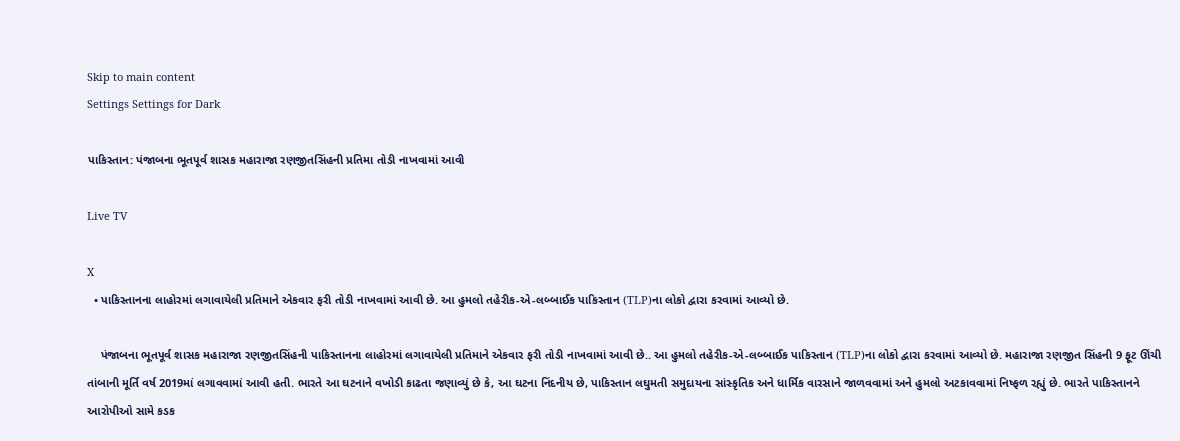Skip to main content
Settings Settings for Dark

પાકિસ્તાન: પંજાબના ભૂતપૂર્વ શાસક મહારાજા રણજીતસિંહની પ્રતિમા તોડી નાખવામાં આવી

Live TV

X
  • પાકિસ્તાનના લાહોરમાં લગાવાયેલી પ્રતિમાને એકવાર ફરી તોડી નાખવામાં આવી છે. આ હુમલો તહેરીક-એ-લબ્બાઈક પાકિસ્તાન (TLP)ના લોકો દ્વારા કરવામાં આવ્યો છે.

    પંજાબના ભૂતપૂર્વ શાસક મહારાજા રણજીતસિંહની પાકિસ્તાનના લાહોરમાં લગાવાયેલી પ્રતિમાને એકવાર ફરી તોડી નાખવામાં આવી છે.. આ હુમલો તહેરીક-એ-લબ્બાઈક પાકિસ્તાન (TLP)ના લોકો દ્વારા કરવામાં આવ્યો છે. મહારાજા રણજીત સિંહની 9 ફૂટ ઊંચી તાંબાની મૂર્તિ વર્ષ 2019માં લગાવવામાં આવી હતી. ભારતે આ ઘટનાને વખોડી કાઢતા જણાવ્યું છે કે, આ ઘટના નિંદનીય છે, પાકિસ્તાન લઘુમતી સમુદાયના સાંસ્કૃતિક અને ધાર્મિક વારસાને જાળવવામાં અને હુમલો અટકાવવામાં નિષ્ફળ રહ્યું છે. ભારતે પાકિસ્તાનને આરોપીઓ સામે કડક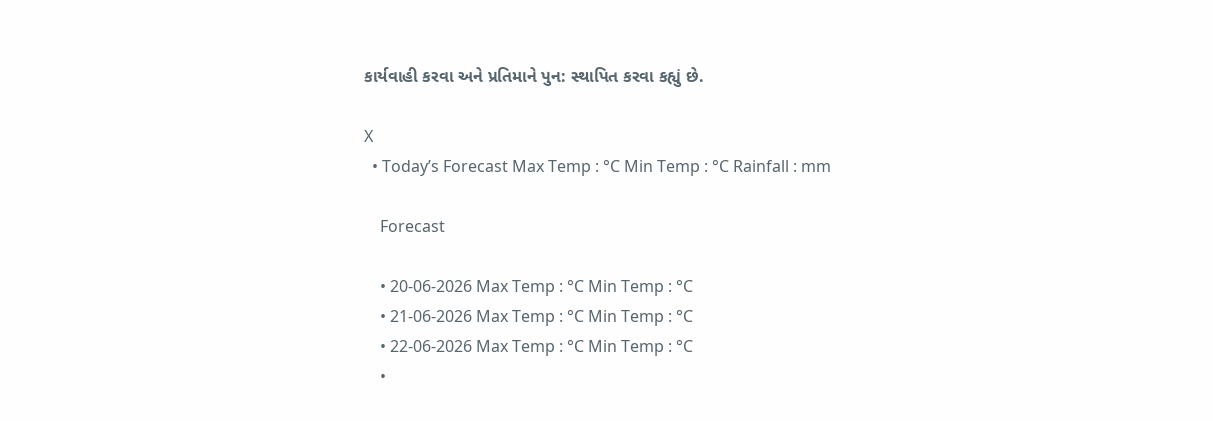કાર્યવાહી કરવા અને પ્રતિમાને પુન: સ્થાપિત કરવા કહ્યું છે.

X
  • Today’s Forecast Max Temp : °C Min Temp : °C Rainfall : mm

    Forecast

    • 20-06-2026 Max Temp : °C Min Temp : °C
    • 21-06-2026 Max Temp : °C Min Temp : °C
    • 22-06-2026 Max Temp : °C Min Temp : °C
    •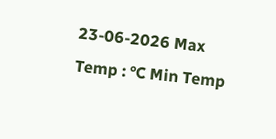23-06-2026 Max Temp : °C Min Temp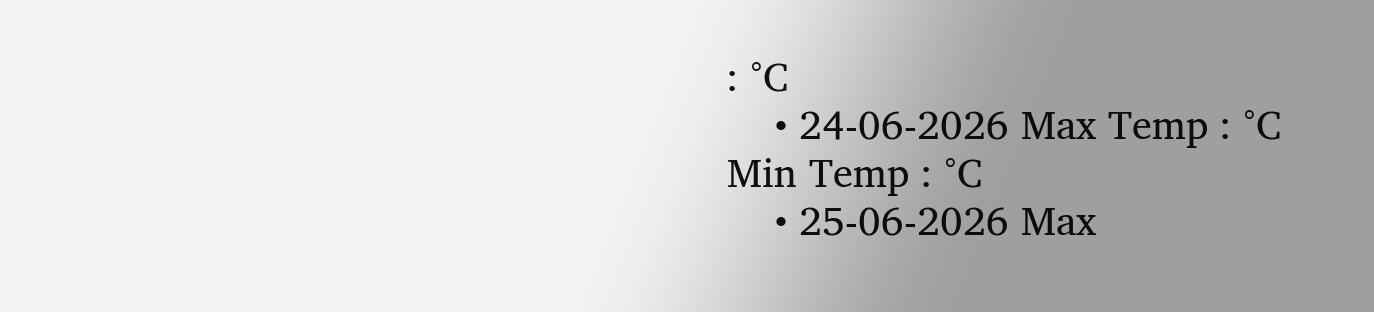: °C
    • 24-06-2026 Max Temp : °C Min Temp : °C
    • 25-06-2026 Max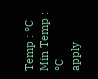Temp : °C Min Temp : °C
apply